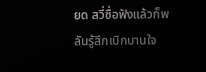ยด สวี่ซื่อฟังแล้วก็พลันรู้สึกเบิกบานใจ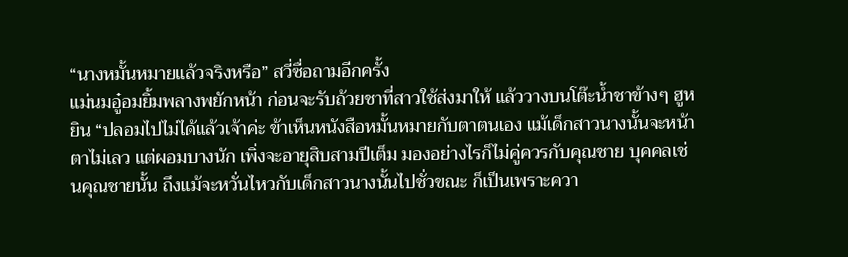“นางหมั้นหมายแล้วจริงหรือ” สวี่ซื่อถามอีกครั้ง
แม่นมอู๋อมยิ้มพลางพยักหน้า ก่อนจะรับถ้วยชาที่สาวใช้ส่งมาให้ แล้ววางบนโต๊ะน้ำชาข้างๆ ฮูหยิน “ปลอมไปไม่ได้แล้วเจ้าค่ะ ข้าเห็นหนังสือหมั้นหมายกับตาตนเอง แม้เด็กสาวนางนั้นจะหน้าตาไม่เลว แต่ผอมบางนัก เพิ่งจะอายุสิบสามปีเต็ม มองอย่างไรก็ไม่คู่ควรกับคุณชาย บุคคลเช่นคุณชายนั้น ถึงแม้จะหวั่นไหวกับเด็กสาวนางนั้นไปชั่วขณะ ก็เป็นเพราะควา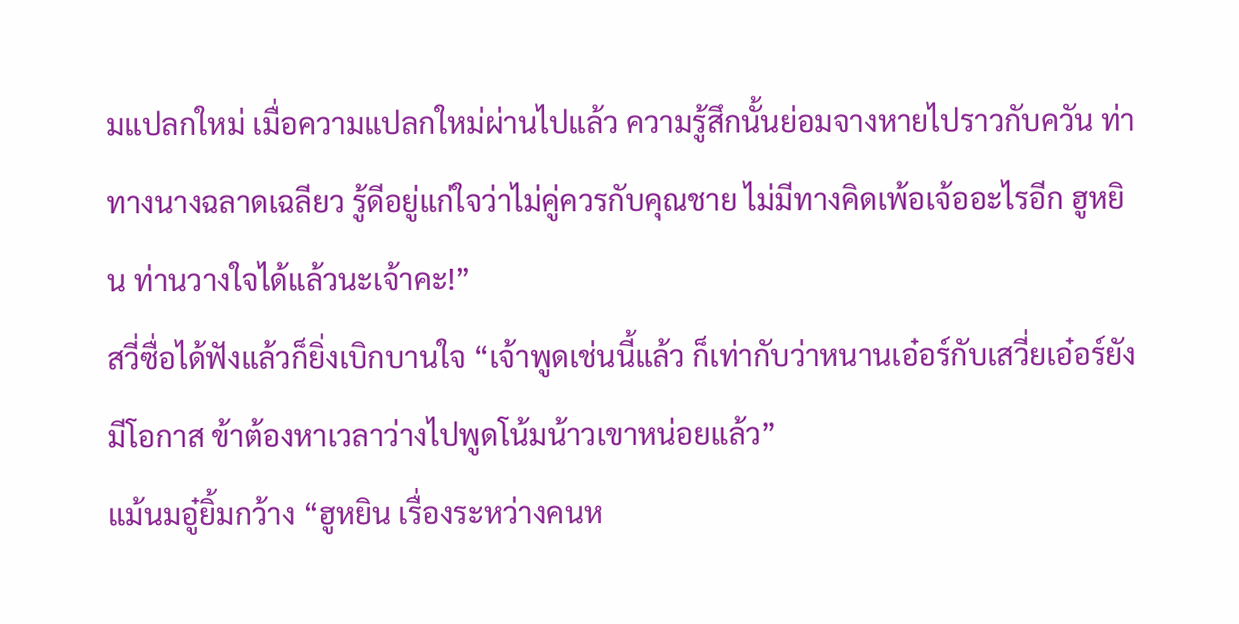มแปลกใหม่ เมื่อความแปลกใหม่ผ่านไปแล้ว ความรู้สึกนั้นย่อมจางหายไปราวกับควัน ท่าทางนางฉลาดเฉลียว รู้ดีอยู่แก่ใจว่าไม่คู่ควรกับคุณชาย ไม่มีทางคิดเพ้อเจ้ออะไรอีก ฮูหยิน ท่านวางใจได้แล้วนะเจ้าคะ!”
สวี่ซื่อได้ฟังแล้วก็ยิ่งเบิกบานใจ “เจ้าพูดเช่นนี้แล้ว ก็เท่ากับว่าหนานเอ๋อร์กับเสวี่ยเอ๋อร์ยังมีโอกาส ข้าต้องหาเวลาว่างไปพูดโน้มน้าวเขาหน่อยแล้ว”
แม้นมอู๋ยิ้มกว้าง “ฮูหยิน เรื่องระหว่างคนห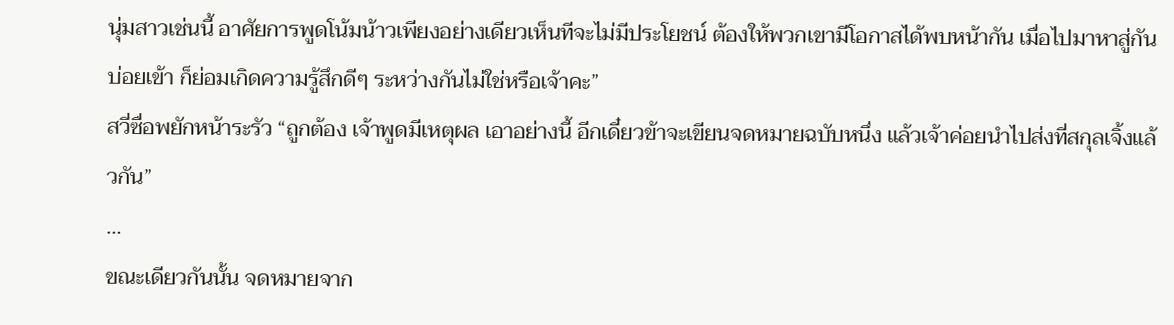นุ่มสาวเช่นนี้ อาศัยการพูดโน้มน้าวเพียงอย่างเดียวเห็นทีจะไม่มีประโยชน์ ต้องให้พวกเขามีโอกาสได้พบหน้ากัน เมื่อไปมาหาสู่กันบ่อยเข้า ก็ย่อมเกิดความรู้สึกดีๆ ระหว่างกันไม่ใช่หรือเจ้าคะ”
สวี่ซื่อพยักหน้าระรัว “ถูกต้อง เจ้าพูดมีเหตุผล เอาอย่างนี้ อีกเดี๋ยวข้าจะเขียนจดหมายฉบับหนึ่ง แล้วเจ้าค่อยนำไปส่งที่สกุลเจิ้งแล้วกัน”
…
ขณะเดียวกันนั้น จดหมายจาก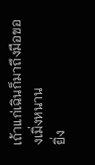เถ้าแก่เฉินก็มาถึงมือของเมิ่งหนาน
ยิ่ง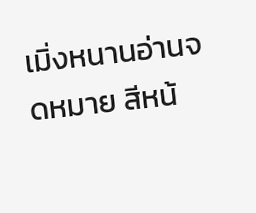เมิ่งหนานอ่านจดหมาย สีหน้